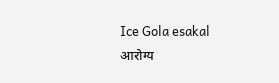Ice Gola esakal
आरोग्य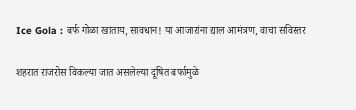Ice Gola : बर्फ गोळा खाताय, सावधान! या आजारांना द्याल आमंत्रण, वाचा सविस्तर

शहरात राजरोस विकल्या जात असलेल्या दूषित बर्फामुळे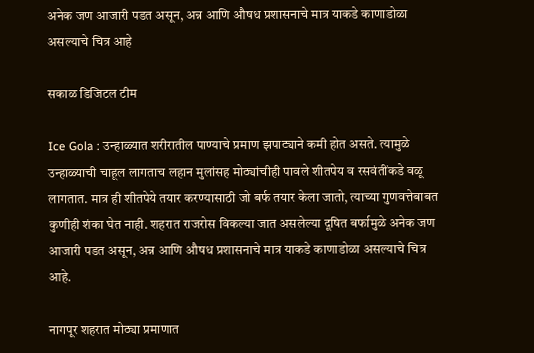अनेक जण आजारी पडत असून, अन्न आणि औषध प्रशासनाचे मात्र याकडे काणाडोळा असल्याचे चित्र आहे

सकाळ डिजिटल टीम

Ice Gola : उन्हाळ्यात शरीरातील पाण्याचे प्रमाण झपाट्याने कमी होत असते. त्यामुळे उन्हाळ्याची चाहूल लागताच लहान मुलांसह मोठ्यांचीही पावले शीतपेय व रसवंतींकडे वळू लागतात. मात्र ही शीतपेये तयार करण्यासाठी जो बर्फ तयार केला जातो, त्याच्या गुणवत्तेबाबत कुणीही शंका घेत नाही. शहरात राजरोस विकल्या जात असलेल्या दूषित बर्फामुळे अनेक जण आजारी पडत असून, अन्न आणि औषध प्रशासनाचे मात्र याकडे काणाडोळा असल्याचे चित्र आहे.

नागपूर शहरात मोठ्या प्रमाणात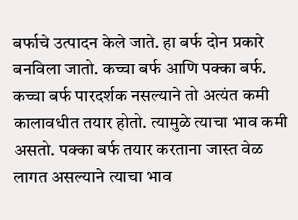बर्फाचे उत्पादन केले जाते. हा बर्फ दोन प्रकारे बनविला जातो. कच्चा बर्फ आणि पक्का बर्फ. कच्चा बर्फ पारदर्शक नसल्याने तो अत्यंत कमी कालावधीत तयार होतो. त्यामुळे त्याचा भाव कमी असतो. पक्का बर्फ तयार करताना जास्त वेळ लागत असल्याने त्याचा भाव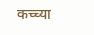कच्च्या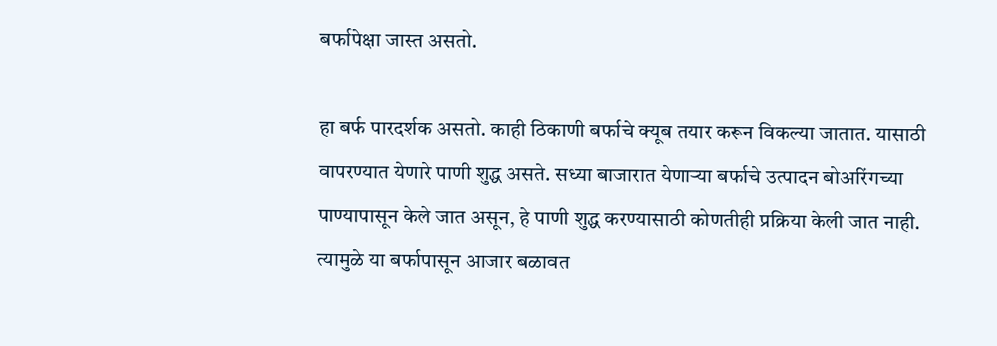बर्फापेक्षा जास्त असतो.

हा बर्फ पारदर्शक असतो. काही ठिकाणी बर्फाचे क्यूब तयार करून विकल्या जातात. यासाठी वापरण्यात येणारे पाणी शुद्ध असते. सध्या बाजारात येणाऱ्या बर्फाचे उत्पादन बोअरिंगच्या पाण्यापासून केले जात असून, हे पाणी शुद्ध करण्यासाठी कोणतीही प्रक्रिया केली जात नाही. त्यामुळे या बर्फापासून आजार बळावत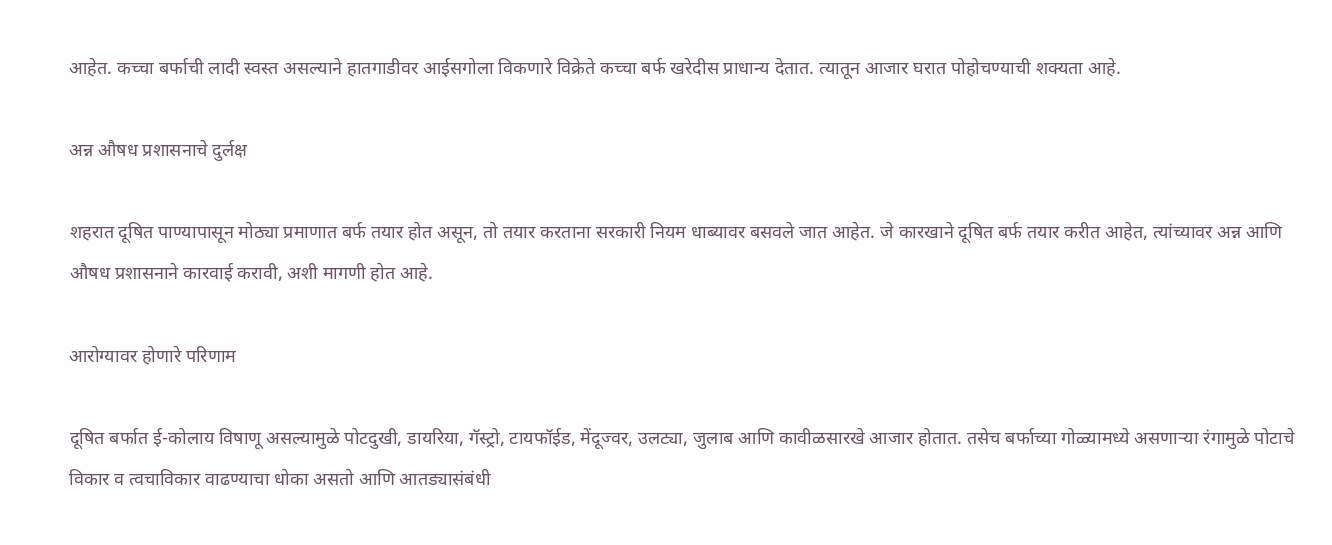आहेत. कच्चा बर्फाची लादी स्वस्त असल्याने हातगाडीवर आईसगोला विकणारे विक्रेते कच्चा बर्फ खरेदीस प्राधान्य देतात. त्यातून आजार घरात पोहोचण्याची शक्यता आहे.

अन्न औषध प्रशासनाचे दुर्लक्ष

शहरात दूषित पाण्यापासून मोठ्या प्रमाणात बर्फ तयार होत असून, तो तयार करताना सरकारी नियम धाब्यावर बसवले जात आहेत. जे कारखाने दूषित बर्फ तयार करीत आहेत, त्यांच्यावर अन्न आणि औषध प्रशासनाने कारवाई करावी, अशी मागणी होत आहे.

आरोग्यावर होणारे परिणाम

दूषित बर्फात ई-कोलाय विषाणू असल्यामुळे पोटदुखी, डायरिया, गॅस्ट्रो, टायफॉईड, मेंदूज्वर, उलट्या, जुलाब आणि कावीळसारखे आजार होतात. तसेच बर्फाच्या गोळ्यामध्ये असणाऱ्या रंगामुळे पोटाचे विकार व त्वचाविकार वाढण्याचा धोका असतो आणि आतड्यासंबंधी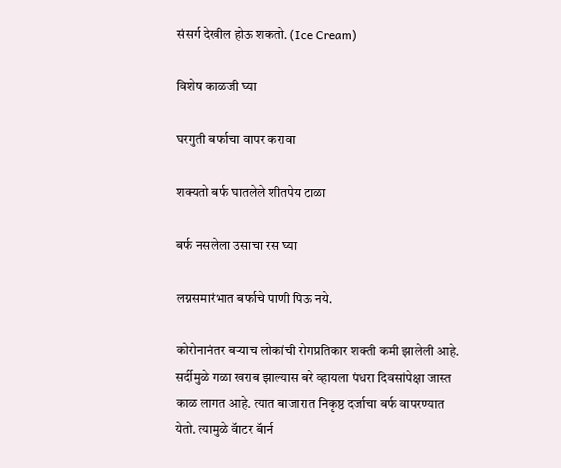संसर्ग देखील होऊ शकतो. (Ice Cream)

विशेष काळजी घ्या

घरगुती बर्फाचा वापर करावा

शक्यतो बर्फ घातलेले शीतपेय टाळा

बर्फ नसलेला उसाचा रस घ्या

लग्नसमारंभात बर्फाचे पाणी पिऊ नये.

कोरोनानंतर बऱ्याच लोकांची रोगप्रतिकार शक्ती कमी झालेली आहे. सर्दीमुळे गळा खराब झाल्यास बरे व्हायला पंधरा दिवसांपेक्षा जास्त काळ लागत आहे. त्यात बाजारात निकृष्ठ दर्जाचा बर्फ वापरण्यात येतो. त्यामुळे वॅाटर बॅार्न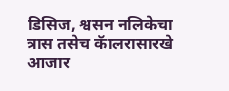डिसिज, श्वसन नलिकेचा त्रास तसेच कॅालरासारखे आजार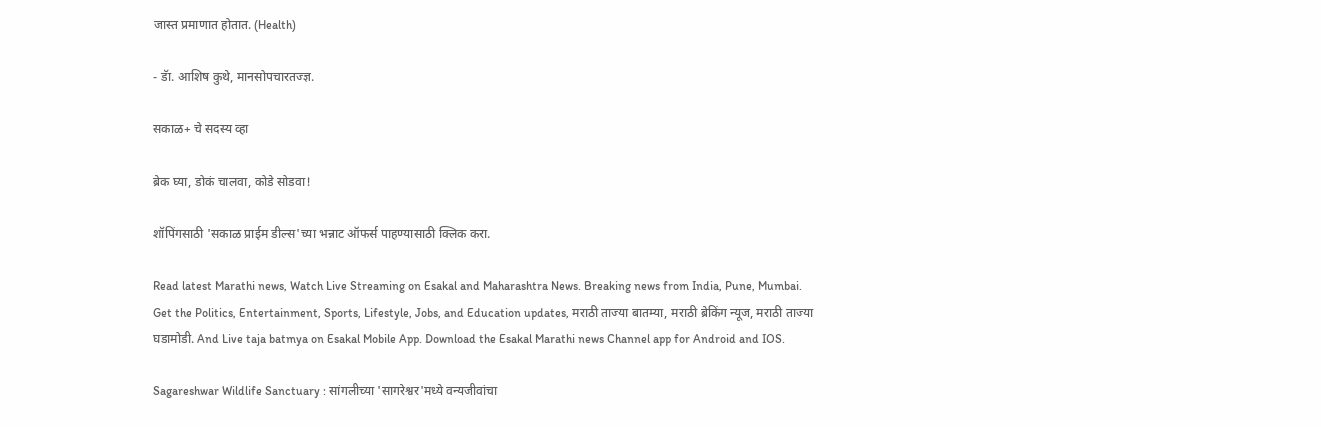जास्त प्रमाणात होतात. (Health)

- डॅा. आशिष कुथे, मानसोपचारतज्ज्ञ.

सकाळ+ चे सदस्य व्हा

ब्रेक घ्या, डोकं चालवा, कोडे सोडवा!

शॉपिंगसाठी 'सकाळ प्राईम डील्स'च्या भन्नाट ऑफर्स पाहण्यासाठी क्लिक करा.

Read latest Marathi news, Watch Live Streaming on Esakal and Maharashtra News. Breaking news from India, Pune, Mumbai. Get the Politics, Entertainment, Sports, Lifestyle, Jobs, and Education updates, मराठी ताज्या बातम्या, मराठी ब्रेकिंग न्यूज, मराठी ताज्या घडामोडी. And Live taja batmya on Esakal Mobile App. Download the Esakal Marathi news Channel app for Android and IOS.

Sagareshwar Wildlife Sanctuary : सांगलीच्या 'सागरेश्वर'मध्ये वन्यजीवांचा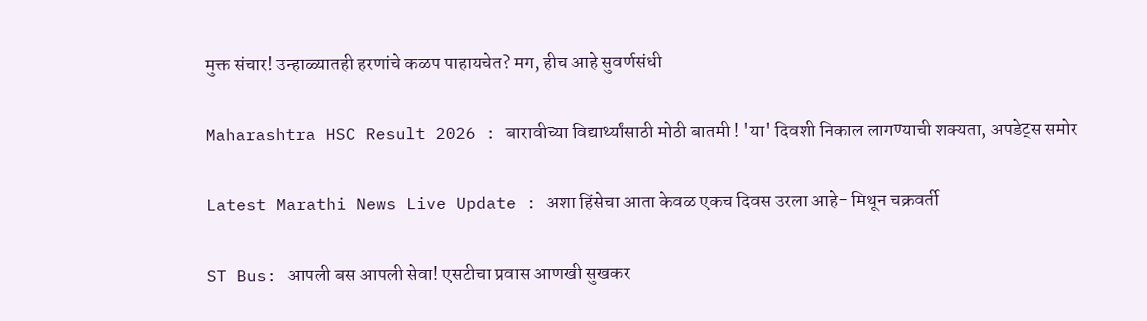मुक्त संचार! उन्हाळ्यातही हरणांचे कळप पाहायचेत? मग, हीच आहे सुवर्णसंधी

Maharashtra HSC Result 2026 : बारावीच्या विद्यार्थ्यांसाठी मोठी बातमी ! 'या' दिवशी निकाल लागण्याची शक्यता, अपडेट्स समोर

Latest Marathi News Live Update : अशा हिंसेचा आता केवळ एकच दिवस उरला आहे- मिथून चक्रवर्ती

ST Bus: आपली बस आपली सेवा! एसटीचा प्रवास आणखी सुखकर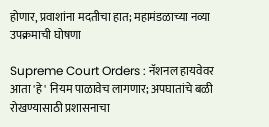होणार, प्रवाशांना मदतीचा हात; महामंडळाच्या नव्या उपक्रमाची घोषणा

Supreme Court Orders : नॅशनल हायवेवर आता 'हे' नियम पाळावेच लागणार; अपघातांचे बळी रोखण्यासाठी प्रशासनाचा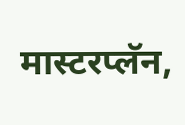मास्टरप्लॅन,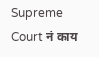Supreme Court नं काय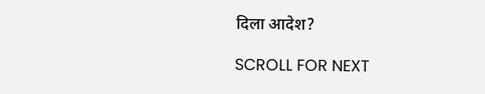दिला आदेश?

SCROLL FOR NEXT